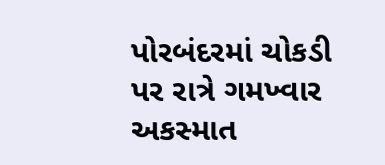પોરબંદરમાં ચોકડી પર રાત્રે ગમખ્વાર અકસ્માત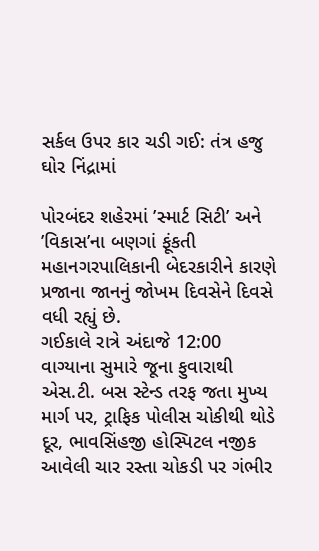સર્કલ ઉપર કાર ચડી ગઈ: તંત્ર હજુ ઘોર નિંદ્રામાં

પોરબંદર શહેરમાં ’સ્માર્ટ સિટી’ અને ’વિકાસ’ના બણગાં ફૂંકતી મહાનગરપાલિકાની બેદરકારીને કારણે પ્રજાના જાનનું જોખમ દિવસેને દિવસે વધી રહ્યું છે.
ગઈકાલે રાત્રે અંદાજે 12:00 વાગ્યાના સુમારે જૂના ફુવારાથી એસ.ટી. બસ સ્ટેન્ડ તરફ જતા મુખ્ય માર્ગ પર, ટ્રાફિક પોલીસ ચોકીથી થોડે દૂર, ભાવસિંહજી હોસ્પિટલ નજીક આવેલી ચાર રસ્તા ચોકડી પર ગંભીર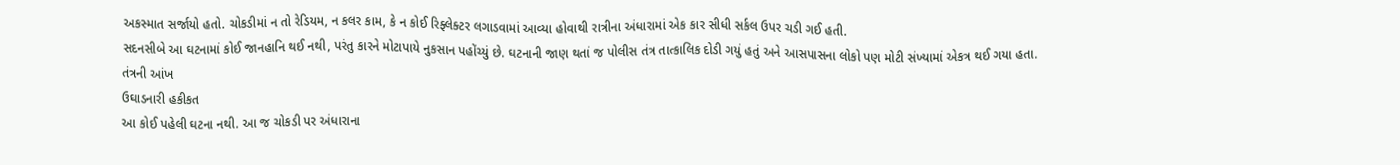અકસ્માત સર્જાયો હતો. ચોકડીમાં ન તો રેડિયમ, ન કલર કામ, કે ન કોઈ રિફ્લેક્ટર લગાડવામાં આવ્યા હોવાથી રાત્રીના અંધારામાં એક કાર સીધી સર્કલ ઉપર ચડી ગઈ હતી.
સદનસીબે આ ઘટનામાં કોઈ જાનહાનિ થઈ નથી, પરંતુ કારને મોટાપાયે નુકસાન પહોંચ્યું છે. ઘટનાની જાણ થતાં જ પોલીસ તંત્ર તાત્કાલિક દોડી ગયું હતું અને આસપાસના લોકો પણ મોટી સંખ્યામાં એકત્ર થઈ ગયા હતા.
તંત્રની આંખ
ઉઘાડનારી હકીકત
આ કોઈ પહેલી ઘટના નથી. આ જ ચોકડી પર અંધારાના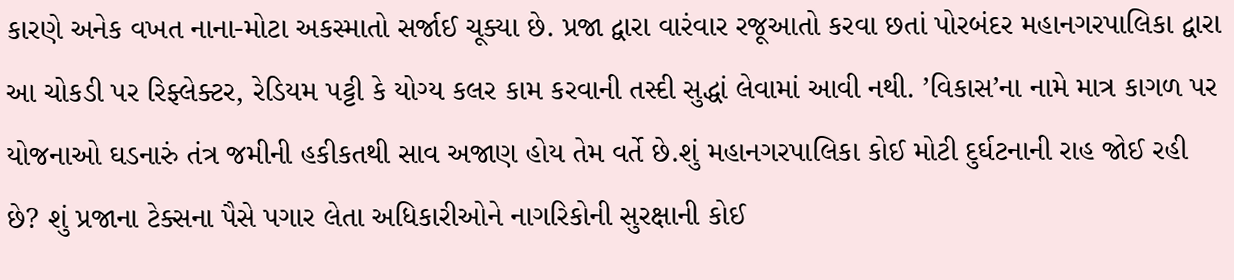કારણે અનેક વખત નાના-મોટા અકસ્માતો સર્જાઈ ચૂક્યા છે. પ્રજા દ્વારા વારંવાર રજૂઆતો કરવા છતાં પોરબંદર મહાનગરપાલિકા દ્વારા આ ચોકડી પર રિફ્લેક્ટર, રેડિયમ પટ્ટી કે યોગ્ય કલર કામ કરવાની તસ્દી સુદ્ધાં લેવામાં આવી નથી. ’વિકાસ’ના નામે માત્ર કાગળ પર યોજનાઓ ઘડનારું તંત્ર જમીની હકીકતથી સાવ અજાણ હોય તેમ વર્તે છે.શું મહાનગરપાલિકા કોઈ મોટી દુર્ઘટનાની રાહ જોઈ રહી છે? શું પ્રજાના ટેક્સના પૈસે પગાર લેતા અધિકારીઓને નાગરિકોની સુરક્ષાની કોઈ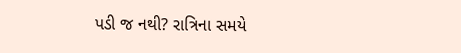પડી જ નથી? રાત્રિના સમયે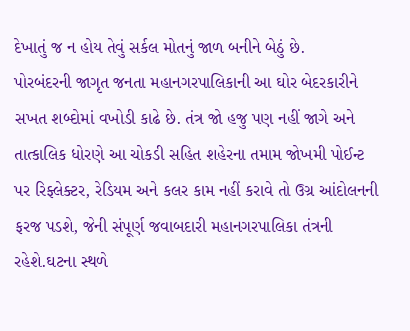દેખાતું જ ન હોય તેવું સર્કલ મોતનું જાળ બનીને બેઠું છે.
પોરબંદરની જાગૃત જનતા મહાનગરપાલિકાની આ ઘોર બેદરકારીને સખત શબ્દોમાં વખોડી કાઢે છે. તંત્ર જો હજુ પણ નહીં જાગે અને તાત્કાલિક ધોરણે આ ચોકડી સહિત શહેરના તમામ જોખમી પોઈન્ટ પર રિફ્લેક્ટર, રેડિયમ અને કલર કામ નહીં કરાવે તો ઉગ્ર આંદોલનની ફરજ પડશે, જેની સંપૂર્ણ જવાબદારી મહાનગરપાલિકા તંત્રની રહેશે.ઘટના સ્થળે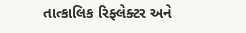તાત્કાલિક રિફ્લેક્ટર અને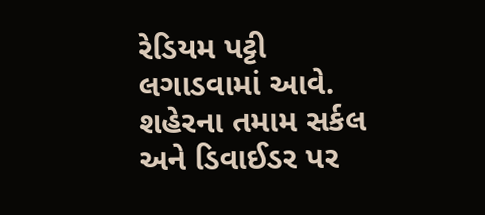રેડિયમ પટ્ટી લગાડવામાં આવે. શહેરના તમામ સર્કલ અને ડિવાઈડર પર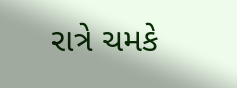રાત્રે ચમકે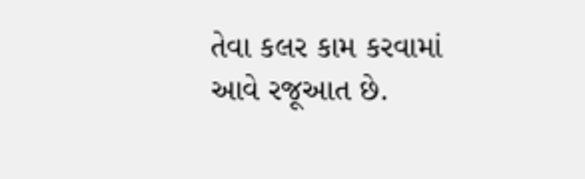તેવા કલર કામ કરવામાં આવે રજૂઆત છે.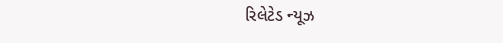રિલેટેડ ન્યૂઝ